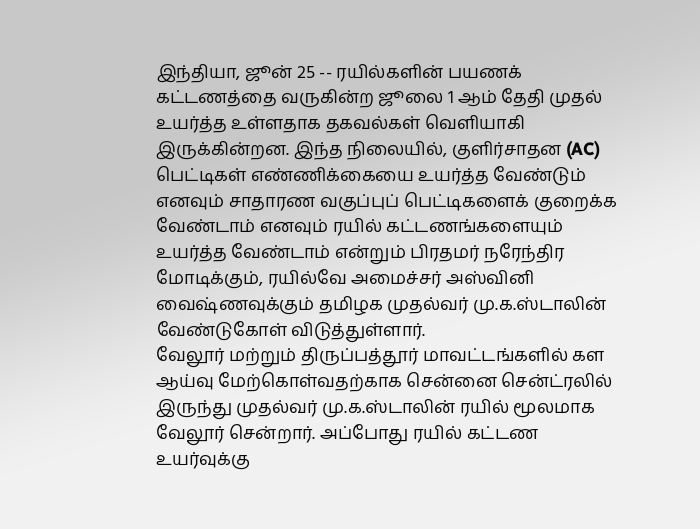இந்தியா, ஜூன் 25 -- ரயில்களின் பயணக் கட்டணத்தை வருகின்ற ஜூலை 1 ஆம் தேதி முதல் உயர்த்த உள்ளதாக தகவல்கள் வெளியாகி இருக்கின்றன. இந்த நிலையில், குளிர்சாதன (AC) பெட்டிகள் எண்ணிக்கையை உயர்த்த வேண்டும் எனவும் சாதாரண வகுப்புப் பெட்டிகளைக் குறைக்க வேண்டாம் எனவும் ரயில் கட்டணங்களையும் உயர்த்த வேண்டாம் என்றும் பிரதமர் நரேந்திர மோடிக்கும், ரயில்வே அமைச்சர் அஸ்வினி வைஷ்ணவுக்கும் தமிழக முதல்வர் மு.க.ஸ்டாலின் வேண்டுகோள் விடுத்துள்ளார்.
வேலூர் மற்றும் திருப்பத்தூர் மாவட்டங்களில் கள ஆய்வு மேற்கொள்வதற்காக சென்னை சென்ட்ரலில் இருந்து முதல்வர் மு.க.ஸ்டாலின் ரயில் மூலமாக வேலூர் சென்றார். அப்போது ரயில் கட்டண உயர்வுக்கு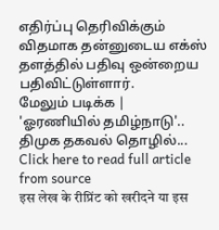எதிர்ப்பு தெரிவிக்கும் விதமாக தன்னுடைய எக்ஸ் தளத்தில் பதிவு ஒன்றைய பதிவிட்டுள்ளார்.
மேலும் படிக்க | 'ஓரணியில் தமிழ்நாடு'.. திமுக தகவல் தொழில்...
Click here to read full article from source
इस लेख के रीप्रिंट को खरीदने या इस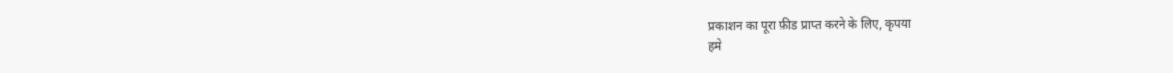प्रकाशन का पूरा फ़ीड प्राप्त करने के लिए, कृपया
हमे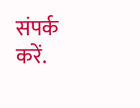संपर्क करें.